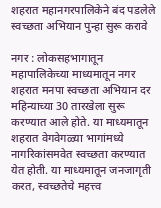शहरात महानगरपालिकेने बंद पडलेले स्वच्छता अभियान पुन्हा सुरू करावे

नगर : लोकसहभागातून महापालिकेच्या माध्यमातून नगर शहरात मनपा स्वच्छता अभियान दर महिन्याच्या 30 तारखेला सुरू करण्यात आले होते. या माध्यमातून शहरात वेगवेगळ्या भागांमध्ये नागरिकांसमवेत स्वच्छता करण्यात येत होती. या माध्यमातून जनजागृती करत, स्वच्छतेचे महत्त्व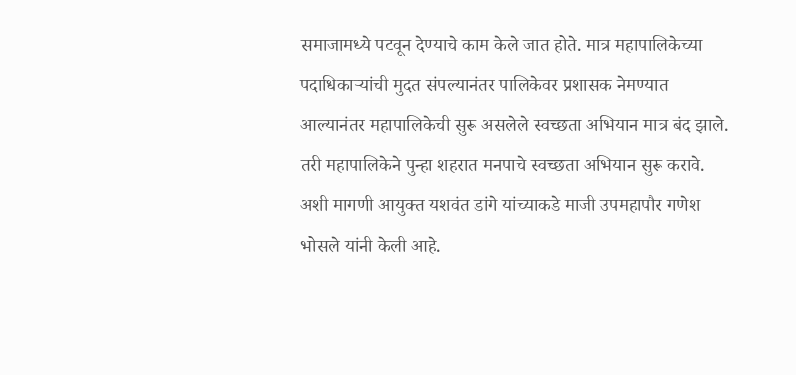समाजामध्ये पटवून देण्याचे काम केले जात होते. मात्र महापालिकेच्या पदाधिकाऱ्यांची मुदत संपल्यानंतर पालिकेवर प्रशासक नेमण्यात आल्यानंतर महापालिकेची सुरू असलेले स्वच्छता अभियान मात्र बंद झाले. तरी महापालिकेने पुन्हा शहरात मनपाचे स्वच्छता अभियान सुरू करावे. अशी मागणी आयुक्त यशवंत डांगे यांच्याकडे माजी उपमहापौर गणेश भोसले यांनी केली आहे.